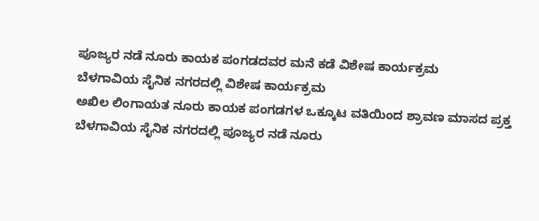ಪೂಜ್ಯರ ನಡೆ ನೂರು ಕಾಯಕ ಪಂಗಡದವರ ಮನೆ ಕಡೆ ವಿಶೇಷ ಕಾರ್ಯಕ್ರಮ
ಬೆಳಗಾವಿಯ ಸೈನಿಕ ನಗರದಲ್ಲಿ ವಿಶೇಷ ಕಾರ್ಯಕ್ರಮ
ಅಖಿಲ ಲಿಂಗಾಯತ ನೂರು ಕಾಯಕ ಪಂಗಡಗಳ ಒಕ್ಕೂಟ ವತಿಯಿಂದ ಶ್ರಾವಣ ಮಾಸದ ಪ್ರಕ್ತ ಬೆಳಗಾವಿಯ ಸೈನಿಕ ನಗರದಲ್ಲಿ ಪೂಜ್ಯರ ನಡೆ ನೂರು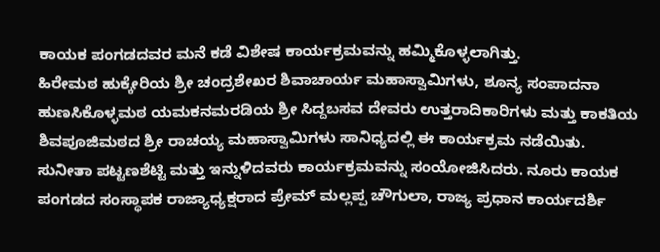ಕಾಯಕ ಪಂಗಡದವರ ಮನೆ ಕಡೆ ವಿಶೇಷ ಕಾರ್ಯಕ್ರಮವನ್ನು ಹಮ್ಮಿಕೊಳ್ಳಲಾಗಿತ್ತು.
ಹಿರೇಮಠ ಹುಕ್ಕೇರಿಯ ಶ್ರೀ ಚಂದ್ರಶೇಖರ ಶಿವಾಚಾರ್ಯ ಮಹಾಸ್ವಾಮಿಗಳು, ಶೂನ್ಯ ಸಂಪಾದನಾ ಹುಣಸಿಕೊಳ್ಳಮಠ ಯಮಕನಮರಡಿಯ ಶ್ರೀ ಸಿದ್ದಬಸವ ದೇವರು ಉತ್ತರಾದಿಕಾರಿಗಳು ಮತ್ತು ಕಾಕತಿಯ ಶಿವಪೂಜಿಮಠದ ಶ್ರೀ ರಾಚಯ್ಯ ಮಹಾಸ್ವಾಮಿಗಳು ಸಾನಿಧ್ಯದಲ್ಲಿ ಈ ಕಾರ್ಯಕ್ರಮ ನಡೆಯಿತು.
ಸುನೀತಾ ಪಟ್ಟಣಶೆಟ್ಟಿ ಮತ್ತು ಇನ್ನುಳಿದವರು ಕಾರ್ಯಕ್ರಮವನ್ನು ಸಂಯೋಜಿಸಿದರು. ನೂರು ಕಾಯಕ ಪಂಗಡದ ಸಂಸ್ಥಾಪಕ ರಾಜ್ಯಾಧ್ಯಕ್ಷರಾದ ಪ್ರೇಮ್ ಮಲ್ಲಪ್ಪ ಚೌಗುಲಾ, ರಾಜ್ಯ ಪ್ರಧಾನ ಕಾರ್ಯದರ್ಶಿ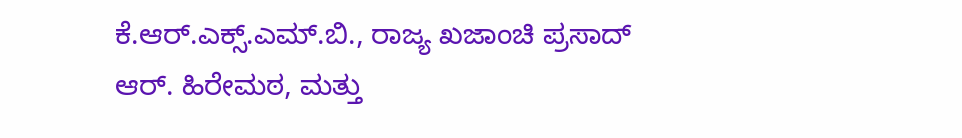ಕೆ.ಆರ್.ಎಕ್ಸ್.ಎಮ್.ಬಿ., ರಾಜ್ಯ ಖಜಾಂಚಿ ಪ್ರಸಾದ್ ಆರ್. ಹಿರೇಮಠ, ಮತ್ತು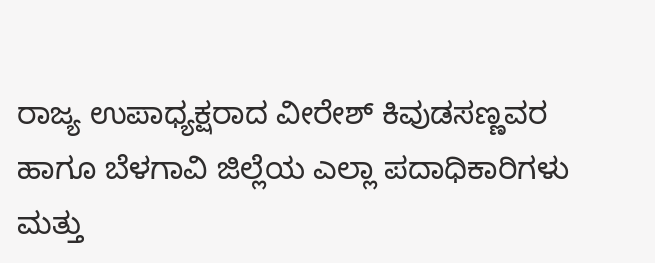ರಾಜ್ಯ ಉಪಾಧ್ಯಕ್ಷರಾದ ವೀರೇಶ್ ಕಿವುಡಸಣ್ಣವರ ಹಾಗೂ ಬೆಳಗಾವಿ ಜಿಲ್ಲೆಯ ಎಲ್ಲಾ ಪದಾಧಿಕಾರಿಗಳು ಮತ್ತು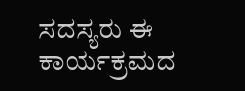ಸದಸ್ಯರು ಈ ಕಾರ್ಯಕ್ರಮದ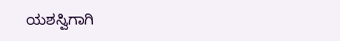ಯಶಸ್ವಿಗಾಗಿ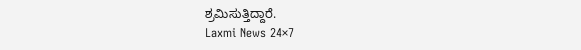ಶ್ರಮಿಸುತ್ತಿದ್ದಾರೆ.
Laxmi News 24×7